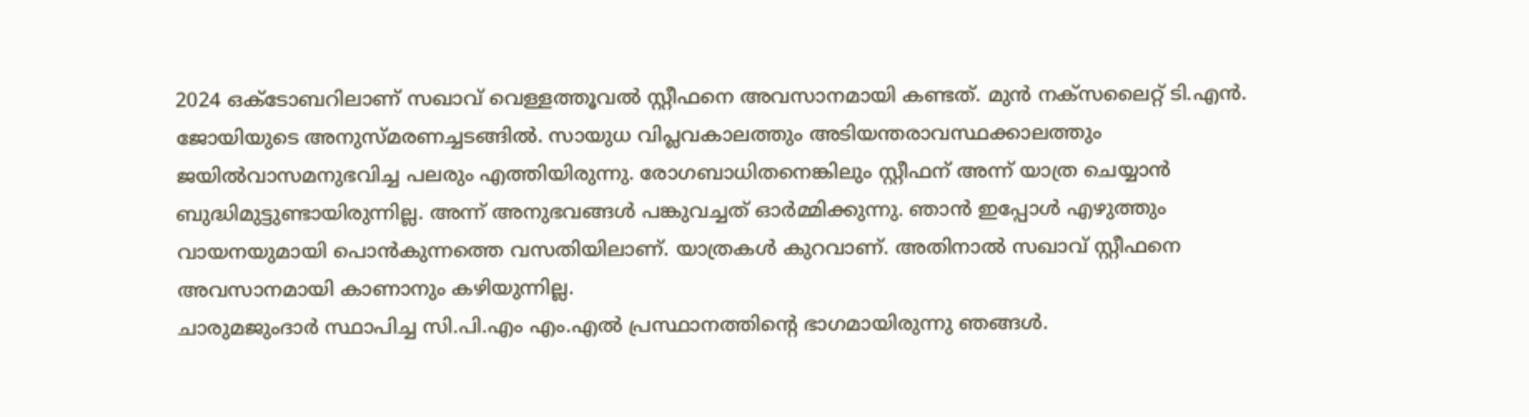2024 ഒക്ടോബറിലാണ് സഖാവ് വെള്ളത്തൂവൽ സ്റ്റീഫനെ അവസാനമായി കണ്ടത്. മുൻ നക്സലൈറ്റ് ടി.എൻ. ജോയിയുടെ അനുസ്മരണച്ചടങ്ങിൽ. സായുധ വിപ്ലവകാലത്തും അടിയന്തരാവസ്ഥക്കാലത്തും ജയിൽവാസമനുഭവിച്ച പലരും എത്തിയിരുന്നു. രോഗബാധിതനെങ്കിലും സ്റ്റീഫന് അന്ന് യാത്ര ചെയ്യാൻ ബുദ്ധിമുട്ടുണ്ടായിരുന്നില്ല. അന്ന് അനുഭവങ്ങൾ പങ്കുവച്ചത് ഓർമ്മിക്കുന്നു. ഞാൻ ഇപ്പോൾ എഴുത്തും വായനയുമായി പൊൻകുന്നത്തെ വസതിയിലാണ്. യാത്രകൾ കുറവാണ്. അതിനാൽ സഖാവ് സ്റ്റീഫനെ അവസാനമായി കാണാനും കഴിയുന്നില്ല.
ചാരുമജുംദാർ സ്ഥാപിച്ച സി.പി.എം എം.എൽ പ്രസ്ഥാനത്തിന്റെ ഭാഗമായിരുന്നു ഞങ്ങൾ.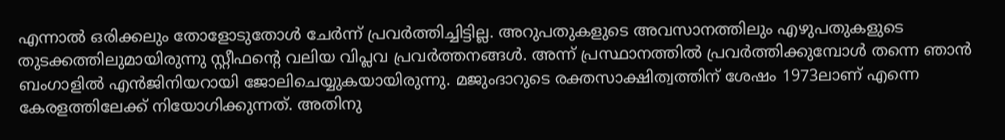എന്നാൽ ഒരിക്കലും തോളോടുതോൾ ചേർന്ന് പ്രവർത്തിച്ചിട്ടില്ല. അറുപതുകളുടെ അവസാനത്തിലും എഴുപതുകളുടെ തുടക്കത്തിലുമായിരുന്നു സ്റ്റീഫന്റെ വലിയ വിപ്ലവ പ്രവർത്തനങ്ങൾ. അന്ന് പ്രസ്ഥാനത്തിൽ പ്രവർത്തിക്കുമ്പോൾ തന്നെ ഞാൻ ബംഗാളിൽ എൻജിനിയറായി ജോലിചെയ്യുകയായിരുന്നു. മജുംദാറുടെ രക്തസാക്ഷിത്വത്തിന് ശേഷം 1973ലാണ് എന്നെ കേരളത്തിലേക്ക് നിയോഗിക്കുന്നത്. അതിനു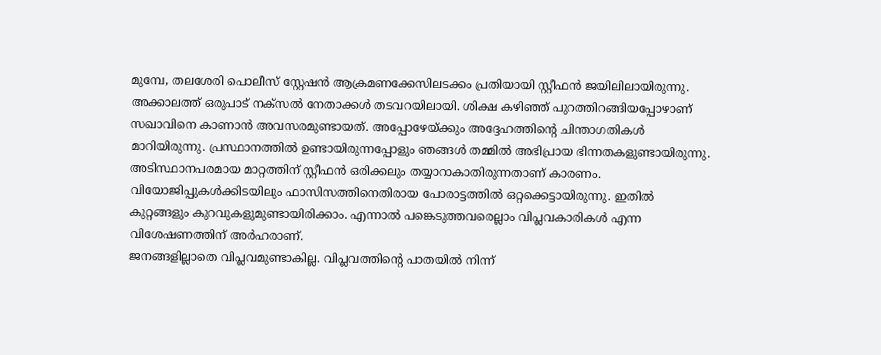മുമ്പേ, തലശേരി പൊലീസ് സ്റ്റേഷൻ ആക്രമണക്കേസിലടക്കം പ്രതിയായി സ്റ്റീഫൻ ജയിലിലായിരുന്നു. അക്കാലത്ത് ഒരുപാട് നക്സൽ നേതാക്കൾ തടവറയിലായി. ശിക്ഷ കഴിഞ്ഞ് പുറത്തിറങ്ങിയപ്പോഴാണ് സഖാവിനെ കാണാൻ അവസരമുണ്ടായത്. അപ്പോഴേയ്ക്കും അദ്ദേഹത്തിന്റെ ചിന്താഗതികൾ മാറിയിരുന്നു. പ്രസ്ഥാനത്തിൽ ഉണ്ടായിരുന്നപ്പോളും ഞങ്ങൾ തമ്മിൽ അഭിപ്രായ ഭിന്നതകളുണ്ടായിരുന്നു. അടിസ്ഥാനപരമായ മാറ്റത്തിന് സ്റ്റീഫൻ ഒരിക്കലും തയ്യാറാകാതിരുന്നതാണ് കാരണം. വിയോജിപ്പുകൾക്കിടയിലും ഫാസിസത്തിനെതിരായ പോരാട്ടത്തിൽ ഒറ്റക്കെട്ടായിരുന്നു. ഇതിൽ കുറ്റങ്ങളും കുറവുകളുമുണ്ടായിരിക്കാം. എന്നാൽ പങ്കെടുത്തവരെല്ലാം വിപ്ലവകാരികൾ എന്ന വിശേഷണത്തിന് അർഹരാണ്.
ജനങ്ങളില്ലാതെ വിപ്ലവമുണ്ടാകില്ല. വിപ്ലവത്തിന്റെ പാതയിൽ നിന്ന്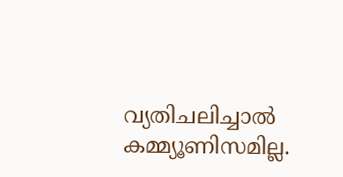വ്യതിചലിച്ചാൽ കമ്മ്യൂണിസമില്ല.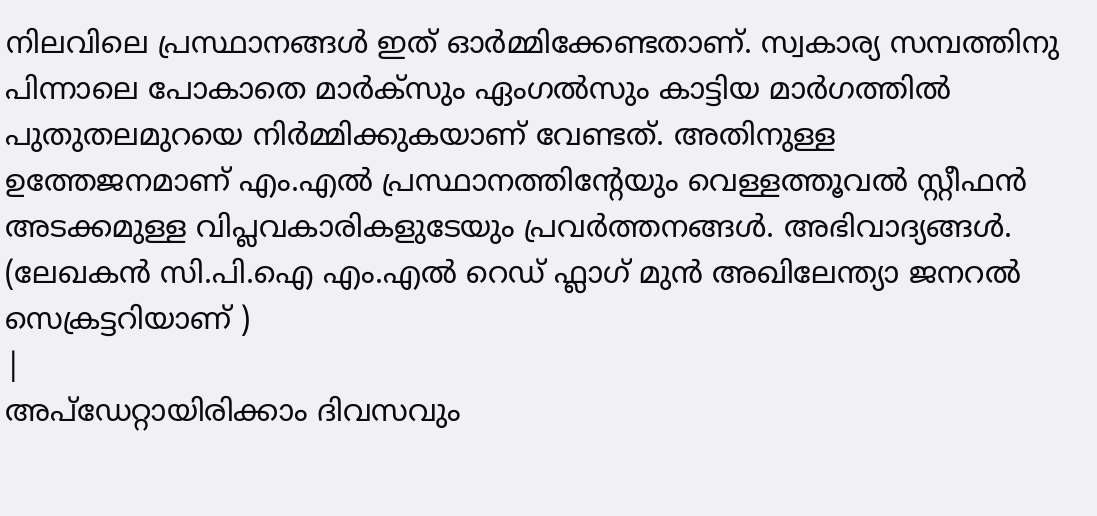നിലവിലെ പ്രസ്ഥാനങ്ങൾ ഇത് ഓർമ്മിക്കേണ്ടതാണ്. സ്വകാര്യ സമ്പത്തിനു പിന്നാലെ പോകാതെ മാർക്സും ഏംഗൽസും കാട്ടിയ മാർഗത്തിൽ പുതുതലമുറയെ നിർമ്മിക്കുകയാണ് വേണ്ടത്. അതിനുള്ള ഉത്തേജനമാണ് എം.എൽ പ്രസ്ഥാനത്തിന്റേയും വെള്ളത്തൂവൽ സ്റ്റീഫൻ അടക്കമുള്ള വിപ്ലവകാരികളുടേയും പ്രവർത്തനങ്ങൾ. അഭിവാദ്യങ്ങൾ.
(ലേഖകൻ സി.പി.ഐ എം.എൽ റെഡ് ഫ്ലാഗ് മുൻ അഖിലേന്ത്യാ ജനറൽ സെക്രട്ടറിയാണ് )
|
അപ്ഡേറ്റായിരിക്കാം ദിവസവും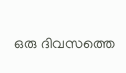ഒരു ദിവസത്തെ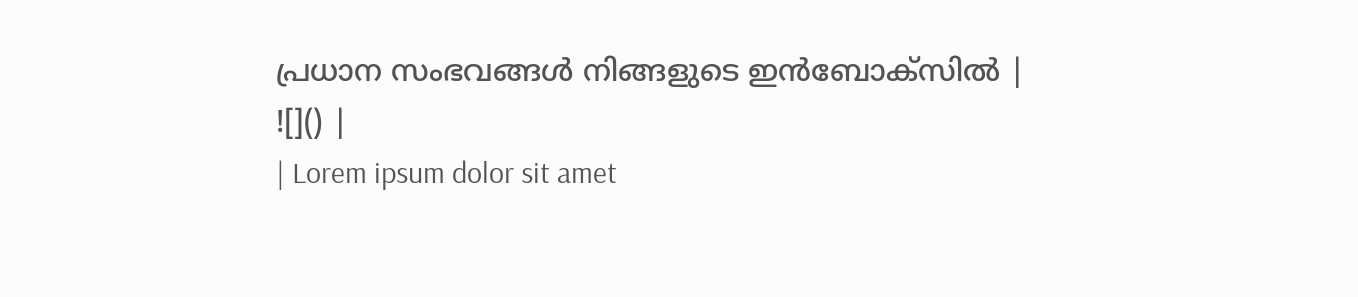പ്രധാന സംഭവങ്ങൾ നിങ്ങളുടെ ഇൻബോക്സിൽ |
![]() |
| Lorem ipsum dolor sit amet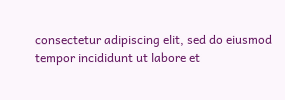consectetur adipiscing elit, sed do eiusmod tempor incididunt ut labore et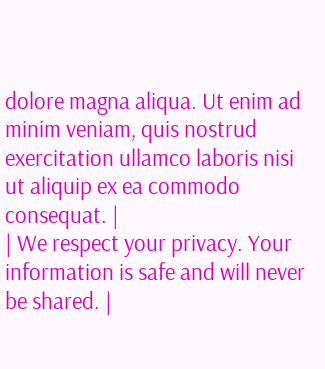dolore magna aliqua. Ut enim ad minim veniam, quis nostrud exercitation ullamco laboris nisi ut aliquip ex ea commodo consequat. |
| We respect your privacy. Your information is safe and will never be shared. |